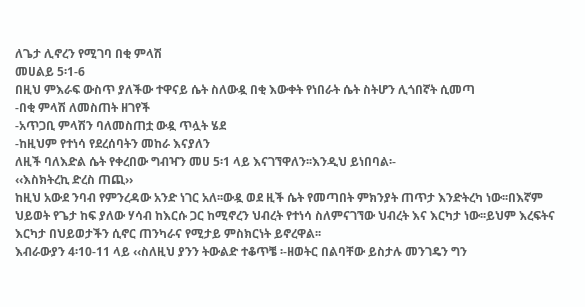ለጌታ ሊኖረን የሚገባ በቂ ምላሽ
መሀልይ 5፡1-6
በዚህ ምእራፍ ውስጥ ያለችው ተዋናይ ሴት ስለውዷ በቂ እውቀት የነበራት ሴት ስትሆን ሊጎበኛት ሲመጣ
-በቂ ምላሽ ለመስጠት ዘገየች
-አጥጋቢ ምላሽን ባለመስጠቷ ውዷ ጥሏት ሄደ
-ከዚህም የተነሳ የደረሰባትን መከራ እናያለን
ለዚች ባለእድል ሴት የቀረበው ግብዣን መሀ 5፡1 ላይ እናገኘዋለን፡፡እንዲህ ይነበባል፡-
‹‹እስክትረኪ ድረስ ጠጪ››
ከዚህ አውደ ንባብ የምንረዳው አንድ ነገር አለ፡፡ውዷ ወደ ዚች ሴት የመጣበት ምክንያት ጠጥታ እንድትረካ ነው፡፡በእኛም ህይወት የጌታ ከፍ ያለው ሃሳብ ከእርሱ ጋር ከሚኖረን ህብረት የተነሳ ስለምናገኘው ህብረት እና እርካታ ነው፡፡ይህም እረፍትና እርካታ በህይወታችን ሲኖር ጠንካራና የሚታይ ምስክርነት ይኖረዋል፡፡
እብራውያን 4፡10-11 ላይ ‹‹ስለዚህ ያንን ትውልድ ተቆጥቼ ፡-ዘወትር በልባቸው ይስታሉ መንገዴን ግን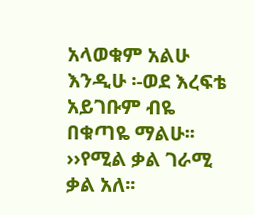አላወቁም አልሁ እንዲሁ ፡-ወደ እረፍቴ አይገቡም ብዬ በቁጣዬ ማልሁ፡፡››የሚል ቃል ገራሚ ቃል አለ፡፡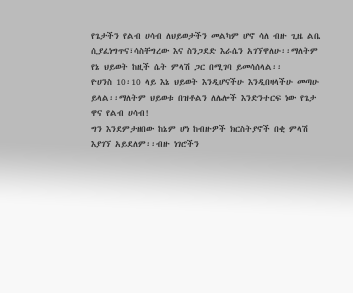የጌታችን የልብ ሀሳብ ለህይወታችን መልካም ሆኖ ሳለ ብዙ ጊዜ ልቤ ሲያፈነግጥና፣ሳስቸግረው እና ስንጋደድ እራሴን አገኘዋለሁ፡፡ማለትም የኔ ህይወት ከዚች ሴት ምላሽ ጋር በሚገባ ይመሳሰላል፡፡
ዮሀንስ 10፡10 ላይ እኔ ህይወት እንዲሆናችሁ እንዲበዛላችሁ መጣሁ ይላል፡፡ማለትም ህይወቱ በዝቶልን ለሌሎች እንድንተርፍ ነው የጌታ ዋና የልብ ሀሳብ!
ግን እንደምታዘበው ከኔም ሆነ ከብዙዎች ክርስትያኖች በቂ ምላሽ እያገኘ አይደለም፡፡ብዙ ነገሮችን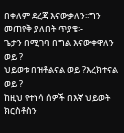በቀለም ደረጃ እናውቃለን፡፡ግን መጠየቅ ያለበት ጥያቄ፡-
ጌታን በሚገባ በግል እናውቀዋለን ወይ ?
ህይወቱ በዝቶልናል ወይ ?እረክተናል ወይ ?
ከዚህ የተነሳ ሰዎች በእኛ ህይወት ክርስቶስን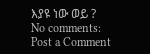እያዩ ነው ወይ ?
No comments:
Post a Comment